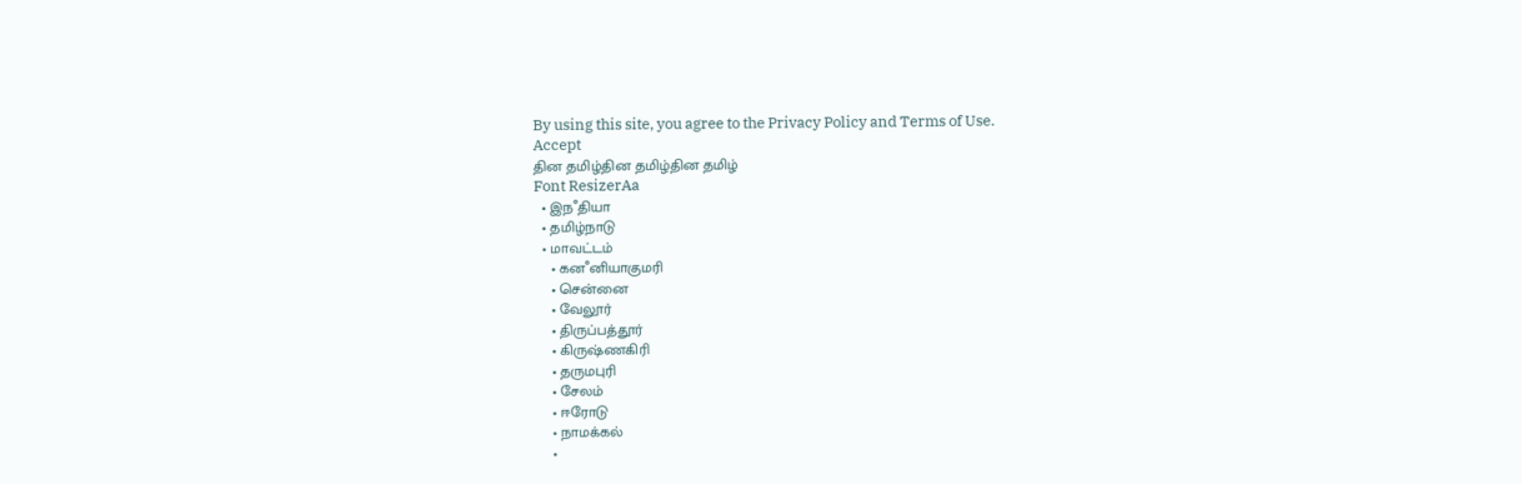By using this site, you agree to the Privacy Policy and Terms of Use.
Accept
தின தமிழ்தின தமிழ்தின தமிழ்
Font ResizerAa
  • இநஂதியா
  • தமிழ்நாடு
  • மாவட்டம்
    • கனஂனியாகுமரி
    • சென்னை
    • வேலூர்
    • திருப்பத்தூர்
    • கிருஷ்ணகிரி
    • தருமபுரி
    • சேலம்
    • ஈரோடு
    • நாமக்கல்
    •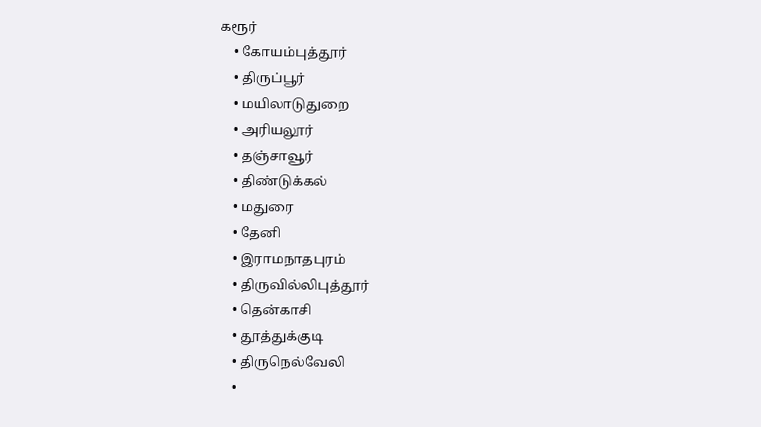கரூர்
    • கோயம்புத்தூர்
    • திருப்பூர்
    • மயிலாடுதுறை
    • அரியலூர்
    • தஞ்சாவூர்
    • திண்டுக்கல்
    • மதுரை
    • தேனி
    • இராமநாதபுரம்
    • திருவில்லிபுத்தூர்
    • தென்காசி
    • தூத்துக்குடி
    • திருநெல்வேலி
    •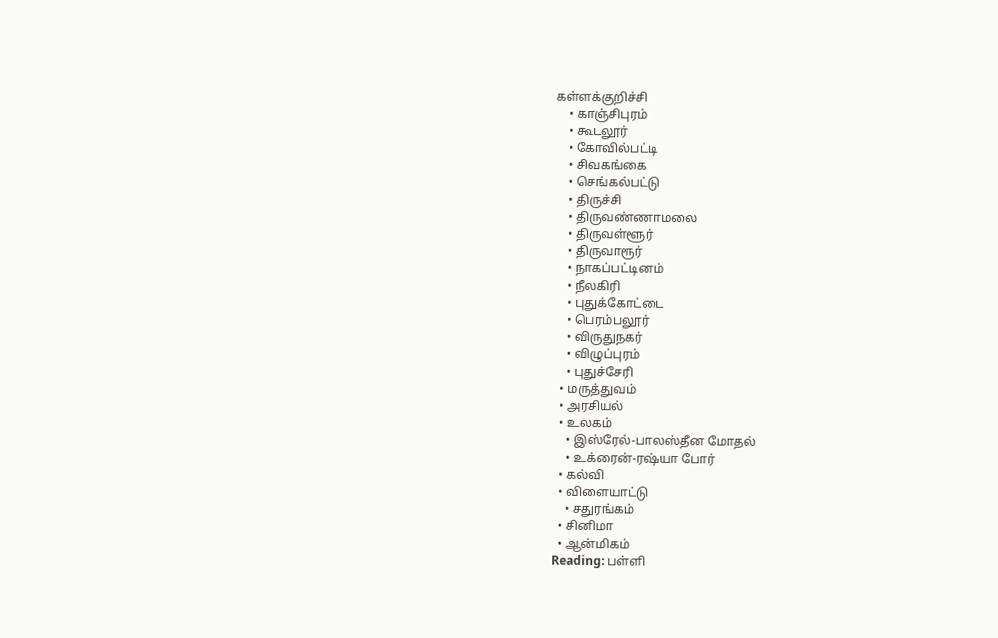கள்ளக்குறிச்சி
    • காஞ்சிபுரம்
    • கூடலூர்
    • கோவில்பட்டி
    • சிவகங்கை
    • செங்கல்பட்டு
    • திருச்சி
    • திருவண்ணாமலை
    • திருவள்ளூர்
    • திருவாரூர்
    • நாகப்பட்டினம்
    • நீலகிரி
    • புதுக்கோட்டை
    • பெரம்பலூர்
    • விருதுநகர்
    • விழுப்புரம்
    • புதுச்சேரி
  • மருத்துவம்
  • அரசியல்
  • உலகம்
    • இஸ்ரேல்-பாலஸ்தீன மோதல்
    • உக்ரைன்-ரஷ்யா போர்
  • கல்வி
  • விளையாட்டு
    • சதுரங்கம்
  • சினிமா
  • ஆன்மிகம்
Reading: பள்ளி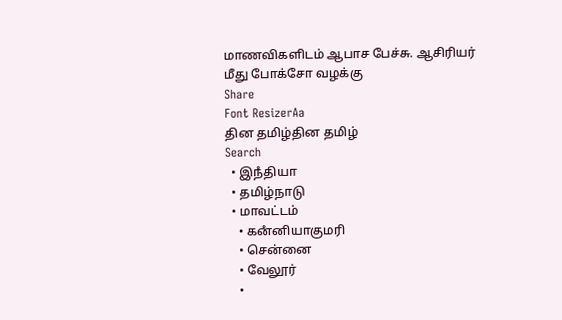மாணவிகளிடம் ஆபாச பேச்சு. ஆசிரியர் மீது போக்சோ வழக்கு
Share
Font ResizerAa
தின தமிழ்தின தமிழ்
Search
  • இநஂதியா
  • தமிழ்நாடு
  • மாவட்டம்
    • கனஂனியாகுமரி
    • சென்னை
    • வேலூர்
    •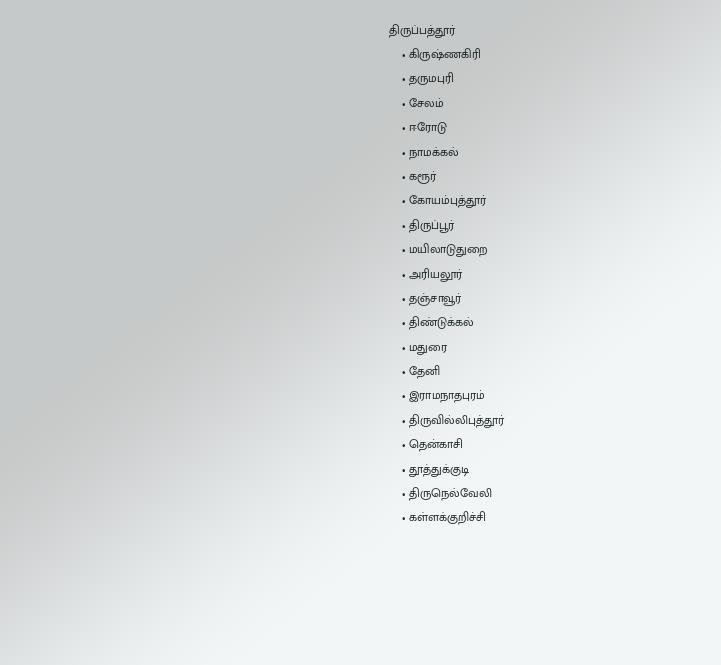திருப்பத்தூர்
    • கிருஷ்ணகிரி
    • தருமபுரி
    • சேலம்
    • ஈரோடு
    • நாமக்கல்
    • கரூர்
    • கோயம்புத்தூர்
    • திருப்பூர்
    • மயிலாடுதுறை
    • அரியலூர்
    • தஞ்சாவூர்
    • திண்டுக்கல்
    • மதுரை
    • தேனி
    • இராமநாதபுரம்
    • திருவில்லிபுத்தூர்
    • தென்காசி
    • தூத்துக்குடி
    • திருநெல்வேலி
    • கள்ளக்குறிச்சி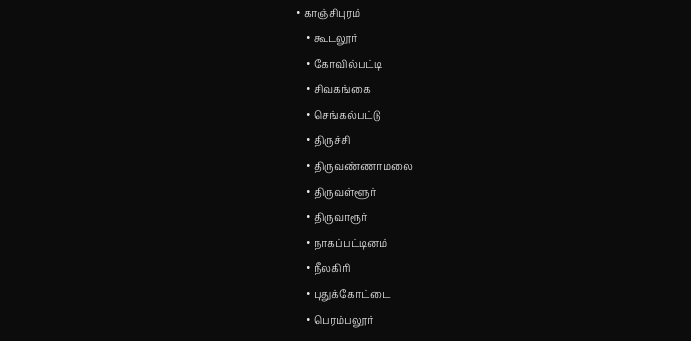• காஞ்சிபுரம்
    • கூடலூர்
    • கோவில்பட்டி
    • சிவகங்கை
    • செங்கல்பட்டு
    • திருச்சி
    • திருவண்ணாமலை
    • திருவள்ளூர்
    • திருவாரூர்
    • நாகப்பட்டினம்
    • நீலகிரி
    • புதுக்கோட்டை
    • பெரம்பலூர்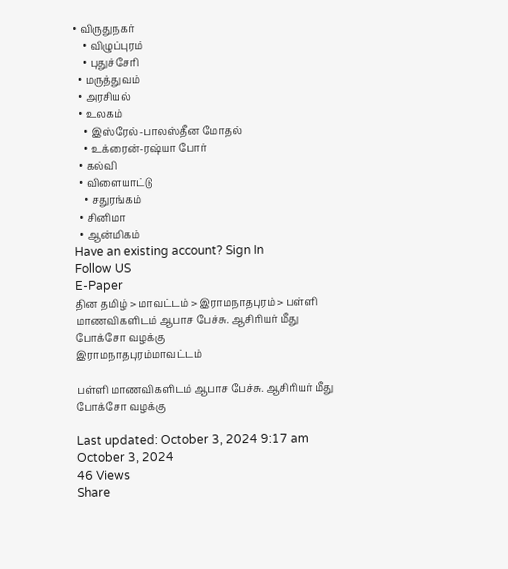• விருதுநகர்
    • விழுப்புரம்
    • புதுச்சேரி
  • மருத்துவம்
  • அரசியல்
  • உலகம்
    • இஸ்ரேல்-பாலஸ்தீன மோதல்
    • உக்ரைன்-ரஷ்யா போர்
  • கல்வி
  • விளையாட்டு
    • சதுரங்கம்
  • சினிமா
  • ஆன்மிகம்
Have an existing account? Sign In
Follow US
E-Paper
தின தமிழ் > மாவட்டம் > இராமநாதபுரம் > பள்ளி மாணவிகளிடம் ஆபாச பேச்சு. ஆசிரியர் மீது போக்சோ வழக்கு
இராமநாதபுரம்மாவட்டம்

பள்ளி மாணவிகளிடம் ஆபாச பேச்சு. ஆசிரியர் மீது போக்சோ வழக்கு

Last updated: October 3, 2024 9:17 am
October 3, 2024
46 Views
Share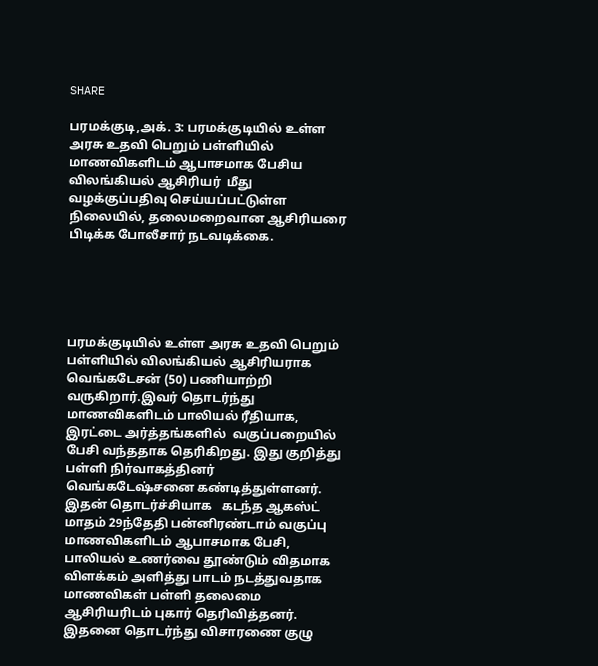SHARE

பரமக்குடி,அக். 3: பரமக்குடியில் உள்ள  அரசு உதவி பெறும் பள்ளியில் மாணவிகளிடம் ஆபாசமாக பேசிய  விலங்கியல் ஆசிரியர்  மீது வழக்குப்பதிவு செய்யப்பட்டுள்ள நிலையில், தலைமறைவான ஆசிரியரை பிடிக்க போலீசார் நடவடிக்கை.





பரமக்குடியில் உள்ள அரசு உதவி பெறும் பள்ளியில் விலங்கியல் ஆசிரியராக வெங்கடேசன் (50) பணியாற்றி வருகிறார்.இவர் தொடர்ந்து மாணவிகளிடம் பாலியல் ரீதியாக, இரட்டை அர்த்தங்களில்  வகுப்பறையில் பேசி வந்ததாக தெரிகிறது. இது குறித்து பள்ளி நிர்வாகத்தினர் வெங்கடேஷ்சனை கண்டித்துள்ளனர். இதன் தொடர்ச்சியாக   கடந்த ஆகஸ்ட் மாதம் 29ந்தேதி பன்னிரண்டாம் வகுப்பு  மாணவிகளிடம் ஆபாசமாக பேசி, பாலியல் உணர்வை தூண்டும் விதமாக விளக்கம் அளித்து பாடம் நடத்துவதாக மாணவிகள் பள்ளி தலைமை ஆசிரியரிடம் புகார் தெரிவித்தனர். இதனை தொடர்ந்து விசாரணை குழு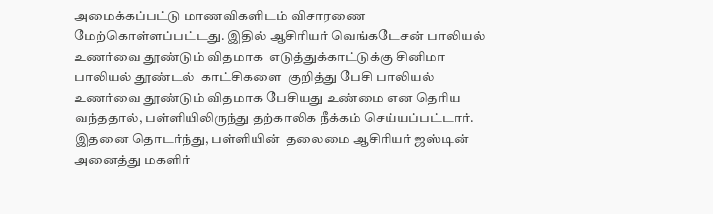அமைக்கப்பட்டு மாணவிகளிடம் விசாரணை மேற்கொள்ளப்பட்டது. இதில் ஆசிரியர் வெங்கடேசன் பாலியல் உணர்வை தூண்டும் விதமாக  எடுத்துக்காட்டுக்கு சினிமா பாலியல் தூண்டல்  காட்சிகளை  குறித்து பேசி பாலியல் உணர்வை தூண்டும் விதமாக பேசியது உண்மை என தெரிய வந்ததால், பள்ளியிலிருந்து தற்காலிக நீக்கம் செய்யப்பட்டார். இதனை தொடர்ந்து, பள்ளியின்  தலைமை ஆசிரியர் ஜஸ்டின் அனைத்து மகளிர்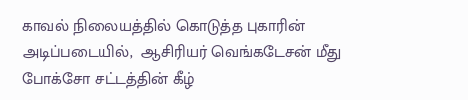காவல் நிலையத்தில் கொடுத்த புகாரின் அடிப்படையில்,  ஆசிரியர் வெங்கடேசன் மீது போக்சோ சட்டத்தின் கீழ்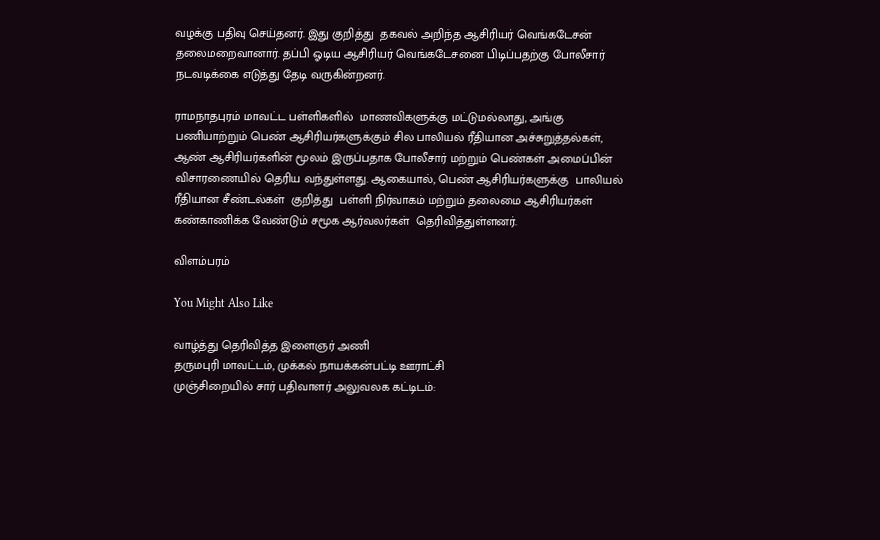வழக்கு பதிவு செய்தனர். இது குறித்து  தகவல் அறிந்த ஆசிரியர் வெங்கடேசன் தலைமறைவானார். தப்பி ஓடிய ஆசிரியர் வெங்கடேசனை பிடிப்பதற்கு போலீசார்  நடவடிக்கை எடுத்து தேடி வருகின்றனர்.

ராமநாதபுரம் மாவட்ட பள்ளிகளில்  மாணவிகளுக்கு மட்டுமல்லாது, அங்கு பணியாற்றும் பெண் ஆசிரியர்களுக்கும் சில பாலியல் ரீதியான அச்சுறுத்தல்கள், ஆண் ஆசிரியர்களின் மூலம் இருப்பதாக போலீசார் மற்றும் பெண்கள் அமைப்பின் விசாரணையில் தெரிய வந்துள்ளது. ஆகையால், பெண் ஆசிரியர்களுக்கு  பாலியல் ரீதியான சீண்டல்கள்  குறித்து  பள்ளி நிர்வாகம் மற்றும் தலைமை ஆசிரியர்கள் கண்காணிக்க வேண்டும் சமூக ஆர்வலர்கள்  தெரிவித்துள்ளனர்.

விளம்பரம்

You Might Also Like

வாழ்த்து தெரிவித்த இளைஞர் அணி
தருமபுரி மாவட்டம், முக்கல் நாயக்கன்பட்டி ஊராட்சி
முஞ்சிறையில் சார் பதிவாளர் அலுவலக கட்டிடம்: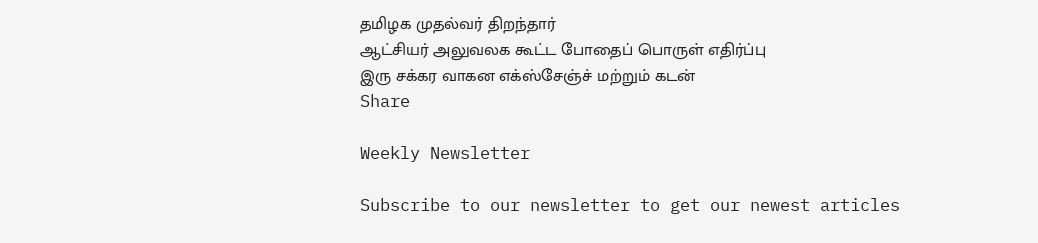தமிழக முதல்வர் திறந்தார்
ஆட்சியர் அலுவலக கூட்ட போதைப் பொருள் எதிர்ப்பு
இரு சக்கர வாகன எக்ஸ்சேஞ்ச் மற்றும் கடன்
Share

Weekly Newsletter

Subscribe to our newsletter to get our newest articles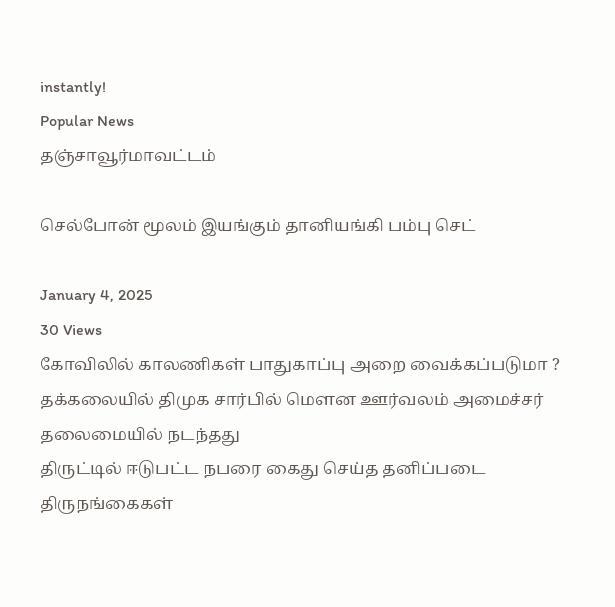instantly!
Popular News
தஞ்சாவூர்மாவட்டம்

செல்போன் மூலம் இயங்கும் தானியங்கி பம்பு செட்

January 4, 2025
30 Views
கோவிலில் காலணிகள் பாதுகாப்பு அறை வைக்கப்படுமா ?
தக்கலையில் திமுக சார்பில் மெளன ஊர்வலம் அமைச்சர் தலைமையில் நடந்தது
திருட்டில் ஈடுபட்ட நபரை கைது செய்த தனிப்படை
திருநங்கைகள்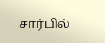சார்பில்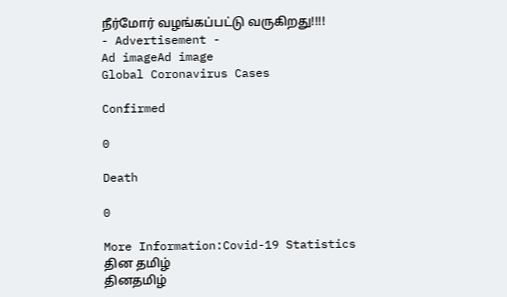நீர்மோர் வழங்கப்பட்டு வருகிறது!!!!
- Advertisement -
Ad imageAd image
Global Coronavirus Cases

Confirmed

0

Death

0

More Information:Covid-19 Statistics
தின தமிழ்
தினதமிழ்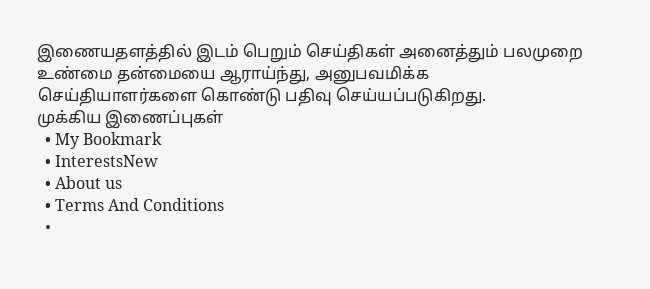இணையதளத்தில் இடம் பெறும் செய்திகள் அனைத்தும் பலமுறை உண்மை தன்மையை ஆராய்ந்து, அனுபவமிக்க செய்தியாளர்களை கொண்டு பதிவு செய்யப்படுகிறது.
முக்கிய இணைப்புகள்
  • My Bookmark
  • InterestsNew
  • About us
  • Terms And Conditions
  •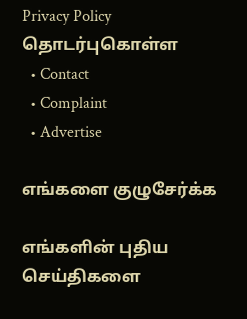Privacy Policy
தொடர்புகொள்ள
  • Contact
  • Complaint
  • Advertise

எங்களை குழுசேர்க்க

எங்களின் புதிய செய்திகளை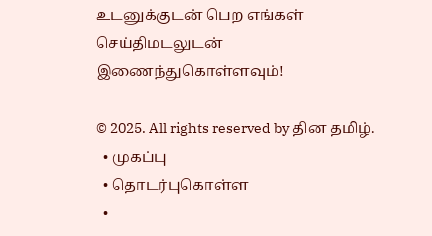உடனுக்குடன் பெற எங்கள் செய்திமடலுடன் இணைந்துகொள்ளவும்!

© 2025. All rights reserved by தின தமிழ்.
  • முகப்பு
  • தொடர்புகொள்ள
  •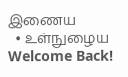இணைய
  • உள்நுழைய
Welcome Back!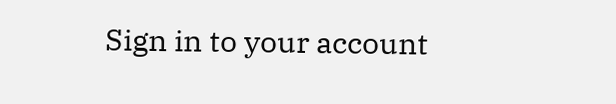Sign in to your account